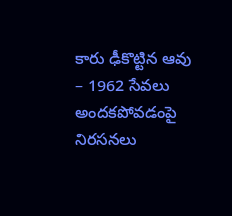కారు ఢీకొట్టిన ఆవు – 1962 సేవలు అందకపోవడంపై నిరసనలు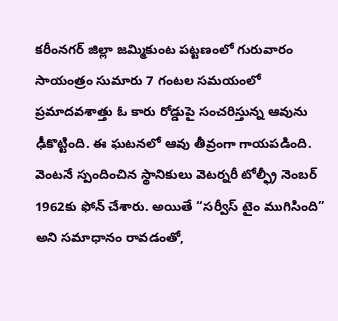కరీంనగర్ జిల్లా జమ్మికుంట పట్టణంలో గురువారం సాయంత్రం సుమారు 7 గంటల సమయంలో ప్రమాదవశాత్తు ఓ కారు రోడ్డుపై సంచరిస్తున్న ఆవును ఢీకొట్టింది. ఈ ఘటనలో ఆవు తీవ్రంగా గాయపడింది. వెంటనే స్పందించిన స్థానికులు వెటర్నరీ టోల్ఫ్రీ నెంబర్ 1962కు ఫోన్ చేశారు. అయితే “సర్వీస్ టైం ముగిసింది” అని సమాధానం రావడంతో,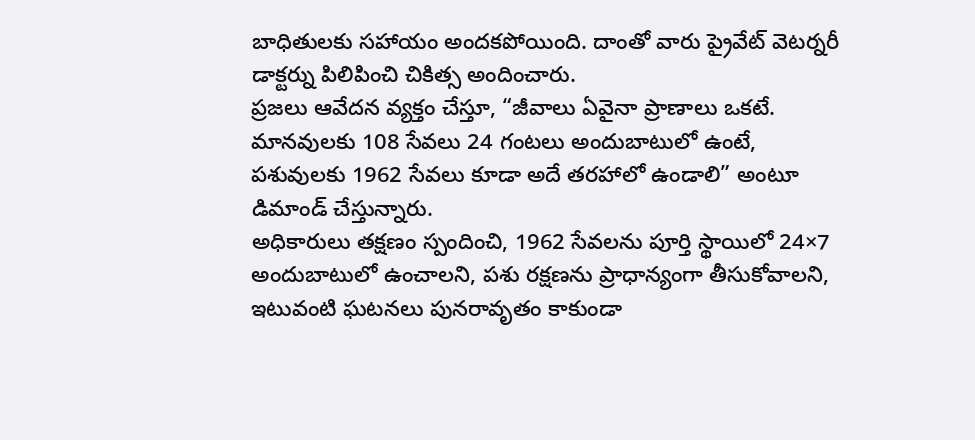బాధితులకు సహాయం అందకపోయింది. దాంతో వారు ప్రైవేట్ వెటర్నరీ డాక్టర్ను పిలిపించి చికిత్స అందించారు.
ప్రజలు ఆవేదన వ్యక్తం చేస్తూ, “జీవాలు ఏవైనా ప్రాణాలు ఒకటే. మానవులకు 108 సేవలు 24 గంటలు అందుబాటులో ఉంటే, పశువులకు 1962 సేవలు కూడా అదే తరహాలో ఉండాలి” అంటూ డిమాండ్ చేస్తున్నారు.
అధికారులు తక్షణం స్పందించి, 1962 సేవలను పూర్తి స్థాయిలో 24×7 అందుబాటులో ఉంచాలని, పశు రక్షణను ప్రాధాన్యంగా తీసుకోవాలని, ఇటువంటి ఘటనలు పునరావృతం కాకుండా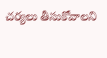చర్యలు తీసుకోవాలని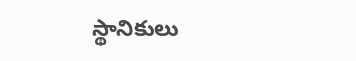స్థానికులు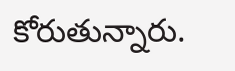కోరుతున్నారు.